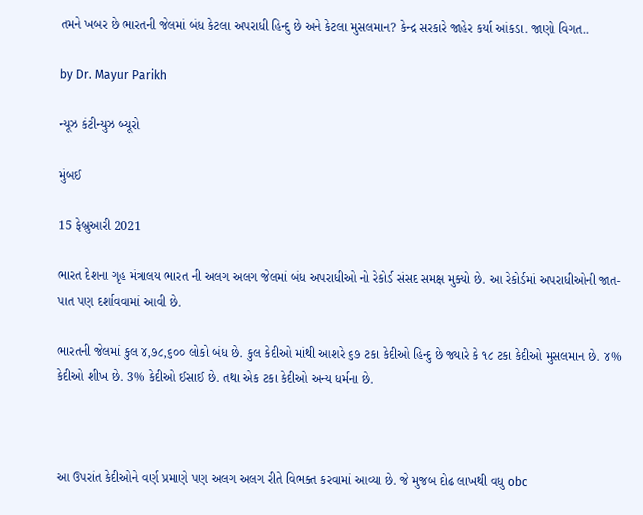તમને ખબર છે ભારતની જેલમાં બંધ કેટલા અપરાધી હિન્દુ છે અને કેટલા મુસલમાન? કેન્દ્ર સરકારે જાહેર કર્યા આંકડા. જાણો વિગત..

by Dr. Mayur Parikh

ન્યૂઝ કંટીન્યુઝ બ્યૂરો

મુંબઈ

15 ફેબ્રુઆરી 2021

ભારત દેશના ગૃહ મંત્રાલય ભારત ની અલગ અલગ જેલમાં બંધ અપરાધીઓ નો રેકોર્ડ સંસદ સમક્ષ મુક્યો છે. આ રેકોર્ડમાં અપરાધીઓની જાત-પાત પણ દર્શાવવામાં આવી છે.

ભારતની જેલમાં કુલ ૪,૭૮,૬૦૦ લોકો બંધ છે. કુલ કેદીઓ માંથી આશરે ૬૭ ટકા કેદીઓ હિન્દુ છે જ્યારે કે ૧૮ ટકા કેદીઓ મુસલમાન છે. ૪% કેદીઓ શીખ છે. 3% કેદીઓ ઈસાઈ છે. તથા એક ટકા કેદીઓ અન્ય ધર્મના છે.



આ ઉપરાંત કેદીઓને વર્ણ પ્રમાણે પણ અલગ અલગ રીતે વિભક્ત કરવામાં આવ્યા છે. જે મુજબ દોઢ લાખથી વધુ obc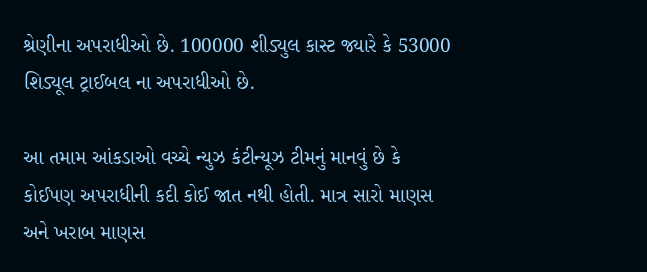શ્રેણીના અપરાધીઓ છે. 100000 શીડ્યુલ કાસ્ટ જ્યારે કે 53000 શિડ્યૂલ ટ્રાઈબલ ના અપરાધીઓ છે.

આ તમામ આંકડાઓ વચ્ચે ન્યુઝ કંટીન્યૂઝ ટીમનું માનવું છે કે કોઈપણ અપરાધીની કદી કોઈ જાત નથી હોતી. માત્ર સારો માણસ અને ખરાબ માણસ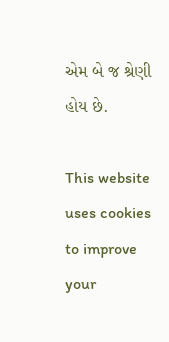એમ બે જ શ્રેણી હોય છે.

This website uses cookies to improve your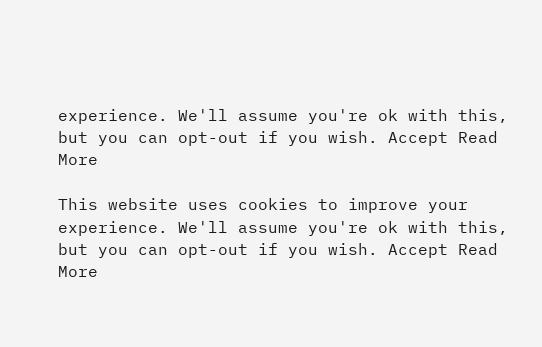experience. We'll assume you're ok with this, but you can opt-out if you wish. Accept Read More

This website uses cookies to improve your experience. We'll assume you're ok with this, but you can opt-out if you wish. Accept Read More